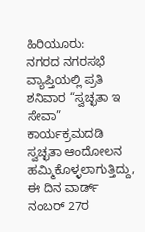ಹಿರಿಯೂರು:
ನಗರದ ನಗರಸಭೆ ವ್ಯಾಪ್ತಿಯಲ್ಲಿ ಪ್ರತಿ ಶನಿವಾರ “ಸ್ವಚ್ಛತಾ ಇ ಸೇವಾ” ಕಾರ್ಯಕ್ರಮದಡಿ ಸ್ವಚ್ಛತಾ ಆಂದೋಲನ ಹಮ್ಮಿಕೊಳ್ಳಲಾಗುತ್ತಿದ್ದು, ಈ ದಿನ ವಾರ್ಡ್ ನಂಬರ್ 27ರ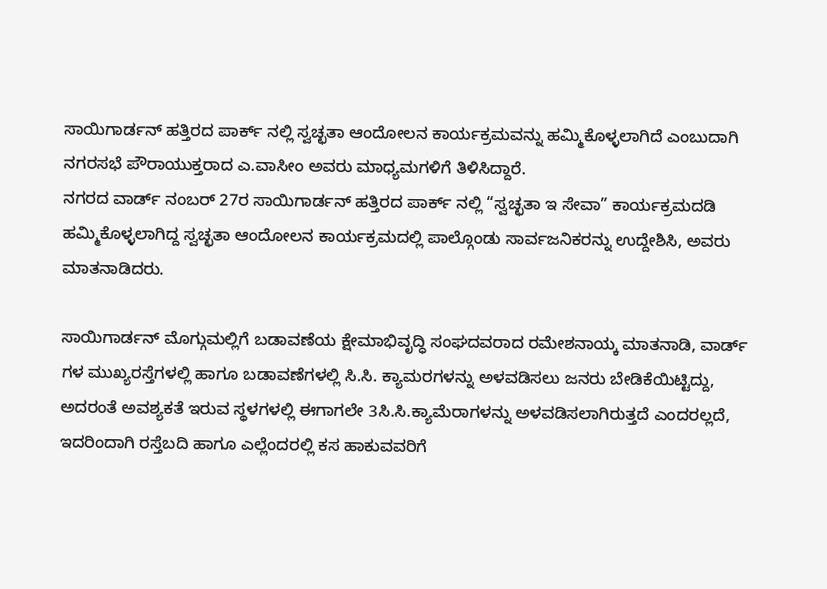ಸಾಯಿಗಾರ್ಡನ್ ಹತ್ತಿರದ ಪಾರ್ಕ್ ನಲ್ಲಿ ಸ್ವಚ್ಛತಾ ಆಂದೋಲನ ಕಾರ್ಯಕ್ರಮವನ್ನು ಹಮ್ಮಿಕೊಳ್ಳಲಾಗಿದೆ ಎಂಬುದಾಗಿ ನಗರಸಭೆ ಪೌರಾಯುಕ್ತರಾದ ಎ.ವಾಸೀಂ ಅವರು ಮಾಧ್ಯಮಗಳಿಗೆ ತಿಳಿಸಿದ್ದಾರೆ.
ನಗರದ ವಾರ್ಡ್ ನಂಬರ್ 27ರ ಸಾಯಿಗಾರ್ಡನ್ ಹತ್ತಿರದ ಪಾರ್ಕ್ ನಲ್ಲಿ “ಸ್ವಚ್ಛತಾ ಇ ಸೇವಾ” ಕಾರ್ಯಕ್ರಮದಡಿ ಹಮ್ಮಿಕೊಳ್ಳಲಾಗಿದ್ದ ಸ್ವಚ್ಛತಾ ಆಂದೋಲನ ಕಾರ್ಯಕ್ರಮದಲ್ಲಿ ಪಾಲ್ಗೊಂಡು ಸಾರ್ವಜನಿಕರನ್ನು ಉದ್ದೇಶಿಸಿ, ಅವರು ಮಾತನಾಡಿದರು.

ಸಾಯಿಗಾರ್ಡನ್ ಮೊಗ್ಗುಮಲ್ಲಿಗೆ ಬಡಾವಣೆಯ ಕ್ಷೇಮಾಭಿವೃದ್ಧಿ ಸಂಘದವರಾದ ರಮೇಶನಾಯ್ಕ ಮಾತನಾಡಿ, ವಾರ್ಡ್ ಗಳ ಮುಖ್ಯರಸ್ತೆಗಳಲ್ಲಿ ಹಾಗೂ ಬಡಾವಣೆಗಳಲ್ಲಿ ಸಿ.ಸಿ. ಕ್ಯಾಮರಗಳನ್ನು ಅಳವಡಿಸಲು ಜನರು ಬೇಡಿಕೆಯಿಟ್ಟಿದ್ದು, ಅದರಂತೆ ಅವಶ್ಯಕತೆ ಇರುವ ಸ್ಥಳಗಳಲ್ಲಿ ಈಗಾಗಲೇ 3ಸಿ.ಸಿ.ಕ್ಯಾಮೆರಾಗಳನ್ನು ಅಳವಡಿಸಲಾಗಿರುತ್ತದೆ ಎಂದರಲ್ಲದೆ,
ಇದರಿಂದಾಗಿ ರಸ್ತೆಬದಿ ಹಾಗೂ ಎಲ್ಲೆಂದರಲ್ಲಿ ಕಸ ಹಾಕುವವರಿಗೆ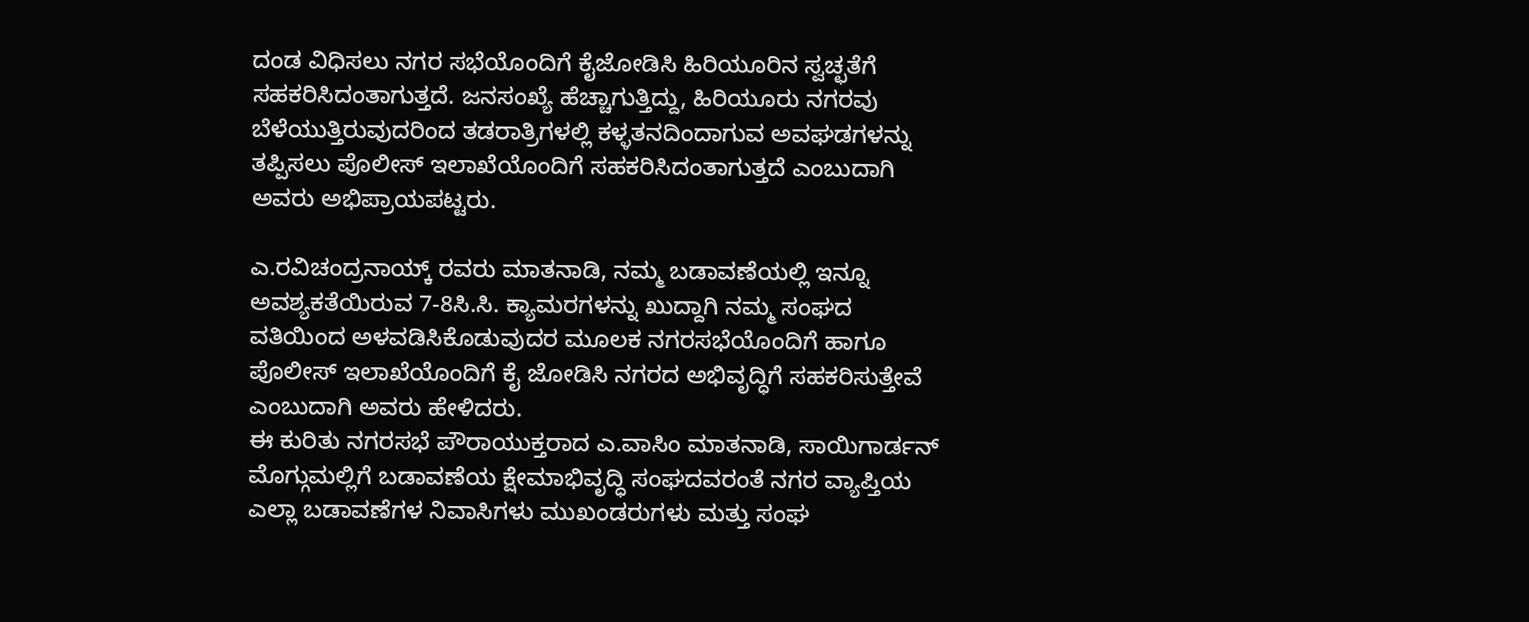ದಂಡ ವಿಧಿಸಲು ನಗರ ಸಭೆಯೊಂದಿಗೆ ಕೈಜೋಡಿಸಿ ಹಿರಿಯೂರಿನ ಸ್ವಚ್ಛತೆಗೆ ಸಹಕರಿಸಿದಂತಾಗುತ್ತದೆ. ಜನಸಂಖ್ಯೆ ಹೆಚ್ಚಾಗುತ್ತಿದ್ದು, ಹಿರಿಯೂರು ನಗರವು ಬೆಳೆಯುತ್ತಿರುವುದರಿಂದ ತಡರಾತ್ರಿಗಳಲ್ಲಿ ಕಳ್ಳತನದಿಂದಾಗುವ ಅವಘಡಗಳನ್ನು ತಪ್ಪಿಸಲು ಪೊಲೀಸ್ ಇಲಾಖೆಯೊಂದಿಗೆ ಸಹಕರಿಸಿದಂತಾಗುತ್ತದೆ ಎಂಬುದಾಗಿ ಅವರು ಅಭಿಪ್ರಾಯಪಟ್ಟರು.

ಎ.ರವಿಚಂದ್ರನಾಯ್ಕ್ ರವರು ಮಾತನಾಡಿ, ನಮ್ಮ ಬಡಾವಣೆಯಲ್ಲಿ ಇನ್ನೂ ಅವಶ್ಯಕತೆಯಿರುವ 7-8ಸಿ.ಸಿ. ಕ್ಯಾಮರಗಳನ್ನು ಖುದ್ದಾಗಿ ನಮ್ಮ ಸಂಘದ ವತಿಯಿಂದ ಅಳವಡಿಸಿಕೊಡುವುದರ ಮೂಲಕ ನಗರಸಭೆಯೊಂದಿಗೆ ಹಾಗೂ ಪೊಲೀಸ್ ಇಲಾಖೆಯೊಂದಿಗೆ ಕೈ ಜೋಡಿಸಿ ನಗರದ ಅಭಿವೃದ್ಧಿಗೆ ಸಹಕರಿಸುತ್ತೇವೆ ಎಂಬುದಾಗಿ ಅವರು ಹೇಳಿದರು.
ಈ ಕುರಿತು ನಗರಸಭೆ ಪೌರಾಯುಕ್ತರಾದ ಎ.ವಾಸಿಂ ಮಾತನಾಡಿ, ಸಾಯಿಗಾರ್ಡನ್ ಮೊಗ್ಗುಮಲ್ಲಿಗೆ ಬಡಾವಣೆಯ ಕ್ಷೇಮಾಭಿವೃದ್ಧಿ ಸಂಘದವರಂತೆ ನಗರ ವ್ಯಾಪ್ತಿಯ ಎಲ್ಲಾ ಬಡಾವಣೆಗಳ ನಿವಾಸಿಗಳು ಮುಖಂಡರುಗಳು ಮತ್ತು ಸಂಘ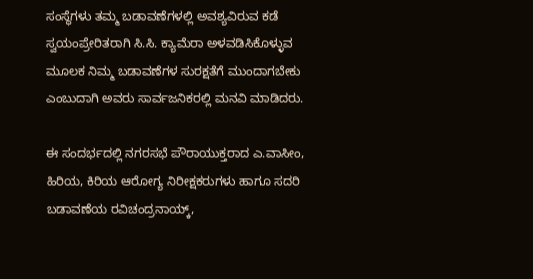ಸಂಸ್ಥೆಗಳು ತಮ್ಮ ಬಡಾವಣೆಗಳಲ್ಲಿ ಅವಶ್ಯವಿರುವ ಕಡೆ ಸ್ವಯಂಪ್ರೇರಿತರಾಗಿ ಸಿ.ಸಿ. ಕ್ಯಾಮೆರಾ ಅಳವಡಿಸಿಕೊಳ್ಳುವ ಮೂಲಕ ನಿಮ್ಮ ಬಡಾವಣೆಗಳ ಸುರಕ್ಷತೆಗೆ ಮುಂದಾಗಬೇಕು ಎಂಬುದಾಗಿ ಅವರು ಸಾರ್ವಜನಿಕರಲ್ಲಿ ಮನವಿ ಮಾಡಿದರು.

ಈ ಸಂದರ್ಭದಲ್ಲಿ ನಗರಸಭೆ ಪೌರಾಯುಕ್ತರಾದ ಎ.ವಾಸೀಂ, ಹಿರಿಯ, ಕಿರಿಯ ಆರೋಗ್ಯ ನಿರೀಕ್ಷಕರುಗಳು ಹಾಗೂ ಸದರಿ ಬಡಾವಣೆಯ ರವಿಚಂದ್ರನಾಯ್ಕ್,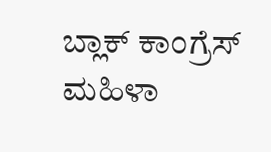ಬ್ಲಾಕ್ ಕಾಂಗ್ರೆಸ್ ಮಹಿಳಾ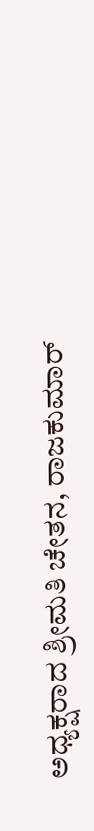ಅಧ್ಯಕ್ಷರಾದ ಶ್ರೀಮತಿ ಚೇತನ, ರಾಜಕುಮಾರ್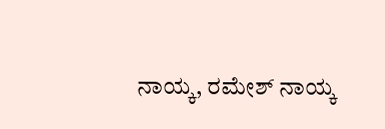ನಾಯ್ಕ, ರಮೇಶ್ ನಾಯ್ಕ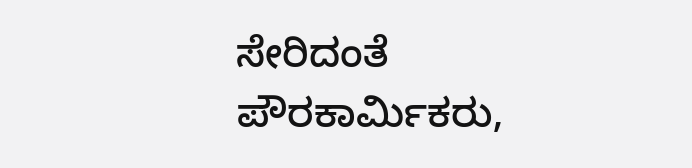ಸೇರಿದಂತೆ ಪೌರಕಾರ್ಮಿಕರು,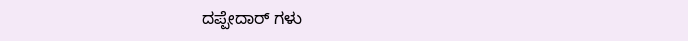ದಪ್ಪೇದಾರ್ ಗಳು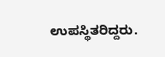ಉಪಸ್ಥಿತರಿದ್ದರು.